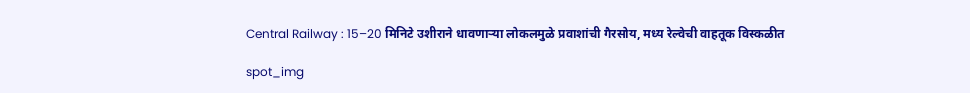Central Railway : 15–20 मिनिटे उशीराने धावणाऱ्या लोकलमुळे प्रवाशांची गैरसोय, मध्य रेल्वेची वाहतूक विस्कळीत

spot_img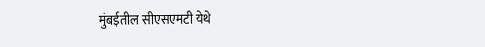मुंबईतील सीएसएमटी येथे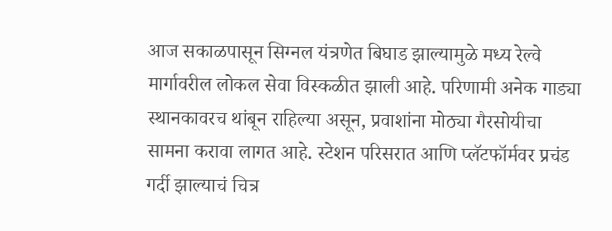आज सकाळपासून सिग्नल यंत्रणेत बिघाड झाल्यामुळे मध्य रेल्वे मार्गावरील लोकल सेवा विस्कळीत झाली आहे. परिणामी अनेक गाड्या स्थानकावरच थांबून राहिल्या असून, प्रवाशांना मोठ्या गैरसोयीचा सामना करावा लागत आहे. स्टेशन परिसरात आणि प्लॅटफॉर्मवर प्रचंड गर्दी झाल्याचं चित्र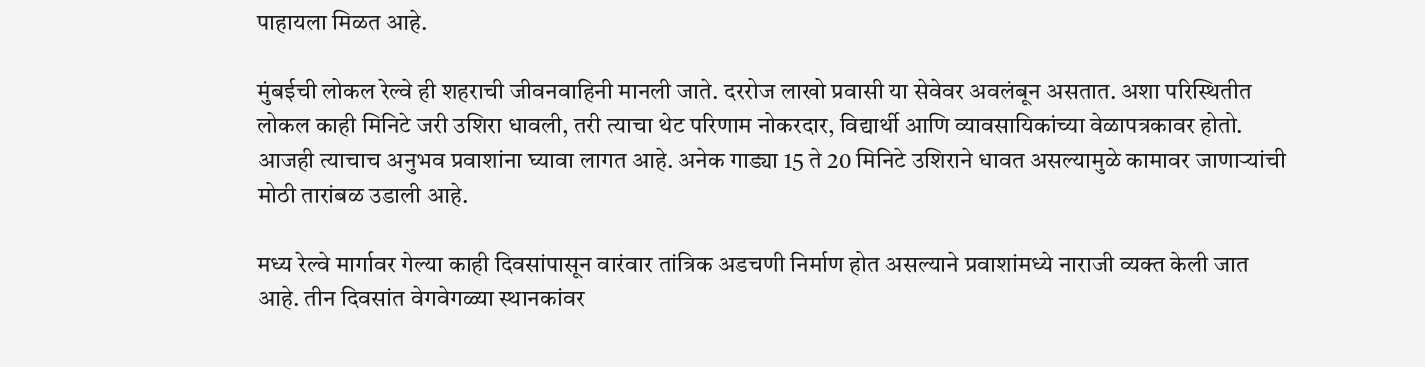पाहायला मिळत आहे.

मुंबईची लोकल रेल्वे ही शहराची जीवनवाहिनी मानली जाते. दररोज लाखो प्रवासी या सेवेवर अवलंबून असतात. अशा परिस्थितीत लोकल काही मिनिटे जरी उशिरा धावली, तरी त्याचा थेट परिणाम नोकरदार, विद्यार्थी आणि व्यावसायिकांच्या वेळापत्रकावर होतो. आजही त्याचाच अनुभव प्रवाशांना घ्यावा लागत आहे. अनेक गाड्या 15 ते 20 मिनिटे उशिराने धावत असल्यामुळे कामावर जाणाऱ्यांची मोठी तारांबळ उडाली आहे.

मध्य रेल्वे मार्गावर गेल्या काही दिवसांपासून वारंवार तांत्रिक अडचणी निर्माण होत असल्याने प्रवाशांमध्ये नाराजी व्यक्त केली जात आहे. तीन दिवसांत वेगवेगळ्या स्थानकांवर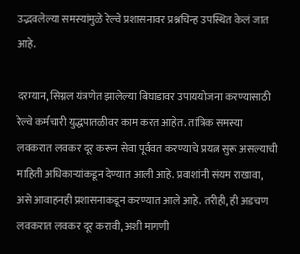उद्भवलेल्या समस्यांमुळे रेल्वे प्रशासनावर प्रश्नचिन्ह उपस्थित केलं जात आहे.

दरम्यान, सिग्नल यंत्रणेत झालेल्या बिघाडावर उपाययोजना करण्यासाठी रेल्वे कर्मचारी युद्धपातळीवर काम करत आहेत. तांत्रिक समस्या लवकरात लवकर दूर करून सेवा पूर्ववत करण्याचे प्रयत्न सुरू असल्याची माहिती अधिकाऱ्यांकडून देण्यात आली आहे. प्रवाशांनी संयम राखावा, असे आवाहनही प्रशासनाकडून करण्यात आले आहे. तरीही, ही अडचण लवकरात लवकर दूर करावी, अशी मागणी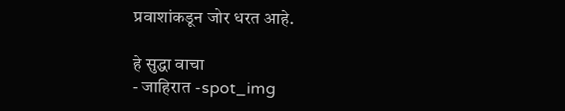प्रवाशांकडून जोर धरत आहे.

हे सुद्धा वाचा
- जाहिरात -spot_img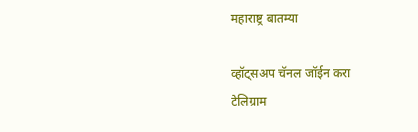महाराष्ट्र बातम्या

व्हॉट्सअप चॅनल जॉईन करा
टेलिग्राम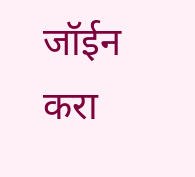जॉईन करा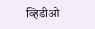व्हिडीओ